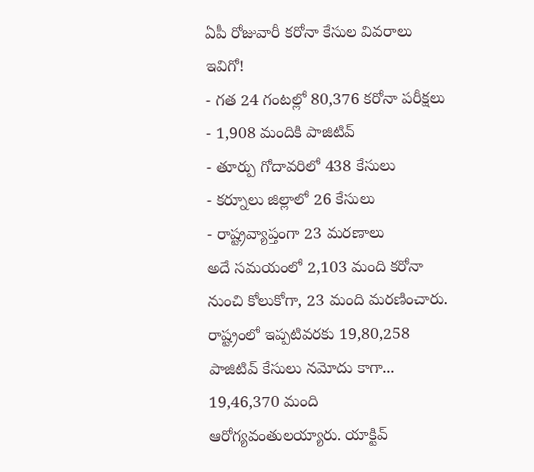ఏపీ రోజువారీ కరోనా కేసుల వివరాలు ఇవిగో!
- గత 24 గంటల్లో 80,376 కరోనా పరీక్షలు
- 1,908 మందికి పాజిటివ్
- తూర్పు గోదావరిలో 438 కేసులు
- కర్నూలు జిల్లాలో 26 కేసులు
- రాష్ట్రవ్యాప్తంగా 23 మరణాలు
అదే సమయంలో 2,103 మంది కరోనా నుంచి కోలుకోగా, 23 మంది మరణించారు. రాష్ట్రంలో ఇప్పటివరకు 19,80,258 పాజిటివ్ కేసులు నమోదు కాగా... 19,46,370 మంది ఆరోగ్యవంతులయ్యారు. యాక్టివ్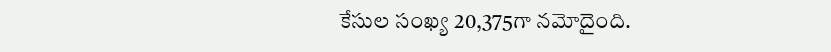కేసుల సంఖ్య 20,375గా నమోదైంది.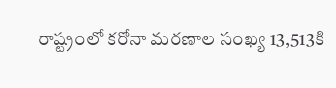రాష్ట్రంలో కరోనా మరణాల సంఖ్య 13,513కి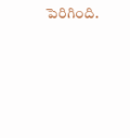పెరిగింది.